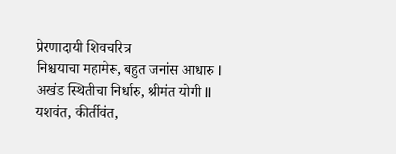प्रेरणादायी शिवचरित्र
निश्चयाचा महामेरू, बहुत जनांस आधारु I
अखंड स्थितीचा निर्धारु, श्रीमंत योगी II
यशवंत, कीर्तीवंत,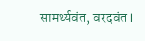सामर्थ्यवंत, वरदवंत I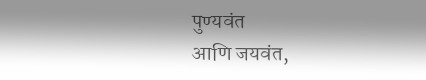पुण्यवंत
आणि जयवंत,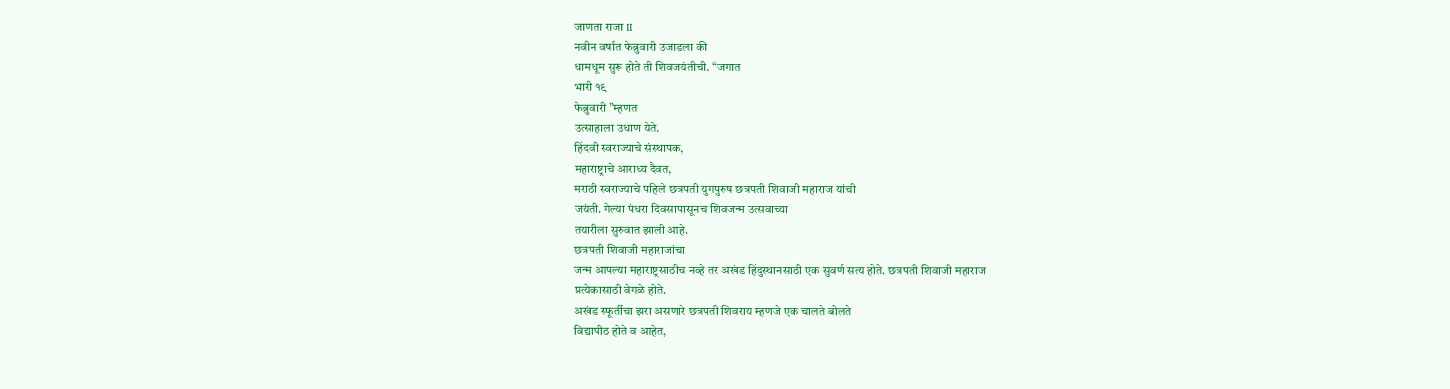जाणता राजा II
नवीन वर्षात फेब्रुवारी उजाडला की
धामधूम सुरू होते ती शिवजयंतीची. “जगात
भारी १९
फेब्रुवारी ”म्हणत
उत्साहाला उधाण येते.
हिंदवी स्वराज्याचे संस्थापक,
महाराष्ट्राचे आराध्य दैवत,
मराठी स्वराज्याचे पहिले छत्रपती युगपुरुष छत्रपती शिवाजी महाराज यांची
जयंती. गेल्या पंधरा दिवसापासूनच शिवजन्म उत्सवाच्या
तयारीला सुरुवात झाली आहे.
छत्रपती शिवाजी महाराजांचा
जन्म आपल्या महाराष्ट्रसाठीच नव्हे तर अखंड हिंदुस्थानसाठी एक सुवर्ण सत्य होते. छत्रपती शिवाजी महाराज
प्रत्येकासाठी वेगळे होते.
अखंड स्फूर्तीचा झरा असणारे छत्रपती शिवराय म्हणजे एक चालते बोलते
विद्यापीठ होते व आहेत,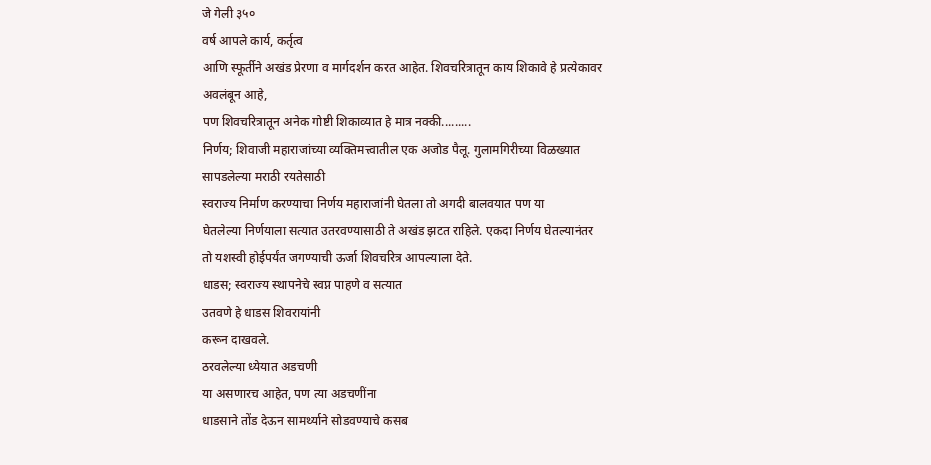जे गेली ३५०
वर्ष आपले कार्य, कर्तृत्व
आणि स्फूर्तीने अखंड प्रेरणा व मार्गदर्शन करत आहेत. शिवचरित्रातून काय शिकावे हे प्रत्येकावर
अवलंबून आहे,
पण शिवचरित्रातून अनेक गोष्टी शिकाव्यात हे मात्र नक्की.........
निर्णय; शिवाजी महाराजांच्या व्यक्तिमत्त्वातील एक अजोड पैलू. गुलामगिरीच्या विळख्यात
सापडलेल्या मराठी रयतेसाठी
स्वराज्य निर्माण करण्याचा निर्णय महाराजांनी घेतला तो अगदी बालवयात पण या
घेतलेल्या निर्णयाला सत्यात उतरवण्यासाठी ते अखंड झटत राहिले. एकदा निर्णय घेतल्यानंतर
तो यशस्वी होईपर्यंत जगण्याची ऊर्जा शिवचरित्र आपल्याला देते.
धाडस; स्वराज्य स्थापनेचे स्वप्न पाहणे व सत्यात
उतवणे हे धाडस शिवरायांनी
करून दाखवले.
ठरवलेल्या ध्येयात अडचणी
या असणारच आहेत, पण त्या अडचणींना
धाडसाने तोंड देऊन सामर्थ्याने सोडवण्याचे कसब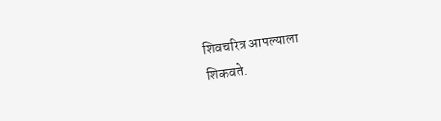शिवचरित्र आपल्याला
शिकवते.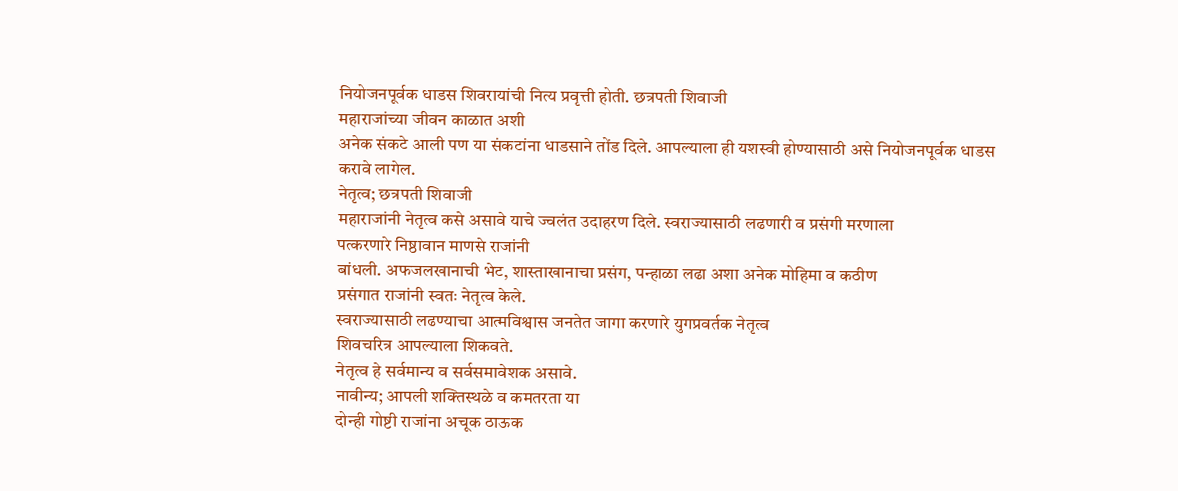नियोजनपूर्वक धाडस शिवरायांची नित्य प्रवृत्ती होती. छत्रपती शिवाजी
महाराजांच्या जीवन काळात अशी
अनेक संकटे आली पण या संकटांना धाडसाने तोंड दिले. आपल्याला ही यशस्वी होण्यासाठी असे नियोजनपूर्वक धाडस
करावे लागेल.
नेतृत्व; छत्रपती शिवाजी
महाराजांनी नेतृत्व कसे असावे याचे ज्वलंत उदाहरण दिले. स्वराज्यासाठी लढणारी व प्रसंगी मरणाला
पत्करणारे निष्ठावान माणसे राजांनी
बांधली. अफजलखानाची भेट, शास्ताखानाचा प्रसंग, पन्हाळा लढा अशा अनेक मोहिमा व कठीण
प्रसंगात राजांनी स्वतः नेतृत्व केले.
स्वराज्यासाठी लढण्याचा आत्मविश्वास जनतेत जागा करणारे युगप्रवर्तक नेतृत्व
शिवचरित्र आपल्याला शिकवते.
नेतृत्व हे सर्वमान्य व सर्वसमावेशक असावे.
नावीन्य; आपली शक्तिस्थळे व कमतरता या
दोन्ही गोष्टी राजांना अचूक ठाऊक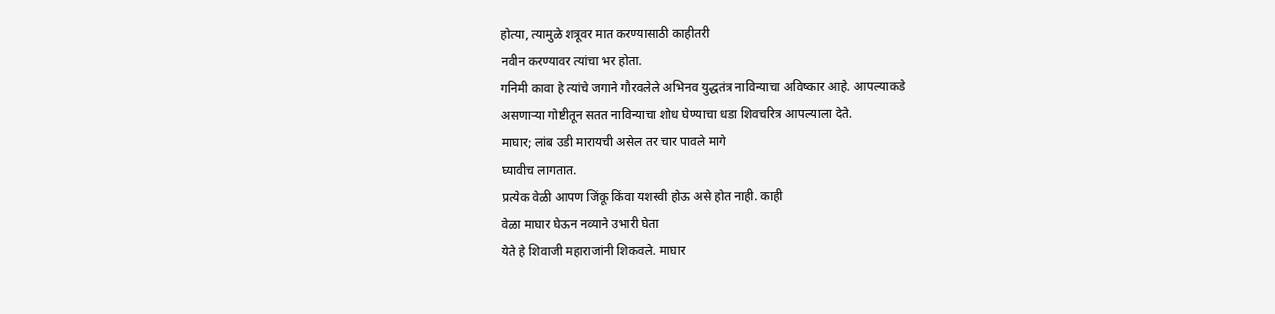होत्या, त्यामुळे शत्रूवर मात करण्यासाठी काहीतरी
नवीन करण्यावर त्यांचा भर होता.
गनिमी कावा हे त्यांचे जगाने गौरवलेले अभिनव युद्धतंत्र नाविन्याचा अविष्कार आहे. आपल्याकडे
असणाऱ्या गोष्टीतून सतत नाविन्याचा शोध घेण्याचा धडा शिवचरित्र आपल्याला देते.
माघार; लांब उडी मारायची असेल तर चार पावले मागे
घ्यावीच लागतात.
प्रत्येक वेळी आपण जिंकू किंवा यशस्वी होऊ असे होत नाही. काही
वेळा माघार घेऊन नव्याने उभारी घेता
येते हे शिवाजी महाराजांनी शिकवले. माघार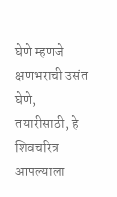घेणे म्हणजे क्षणभराची उसंत घेणे,
तयारीसाठी, हे शिवचरित्र आपल्याला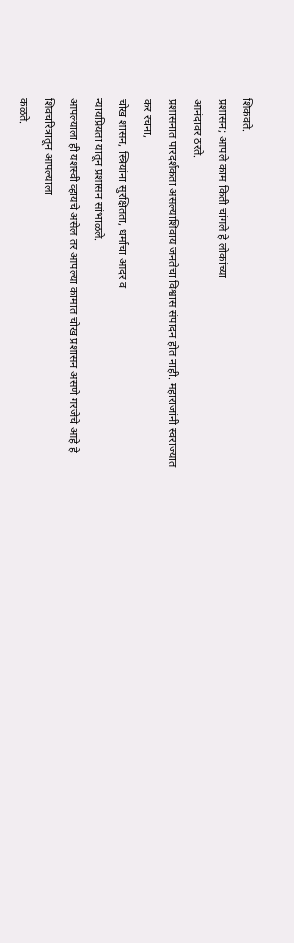शिकवते.
प्रशासन; आपले काम किती चांगले हे लोकांच्या
आनंदावर ठरते.
प्रशासनात पारदर्शकता असल्याशिवाय जनतेचा विश्वास संपादन होत नाही. महाराजांनी स्वराज्यात
कर रचना,
चोख शासन, स्त्रियांना सुरक्षितता, धर्माचा आदर व
न्यायप्रियता यातून प्रशासन सांभाळले.
आपल्याला ही यशस्वी व्हायचे असेल तर आपल्या कामात चोख प्रशासन असणे गरजेचे आहे हे शिवचरित्रातून आपल्याला
कळते.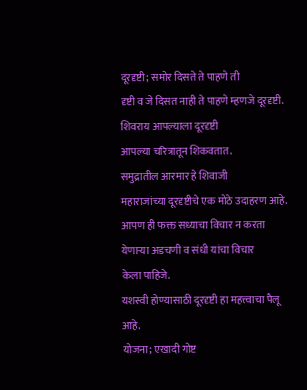दूरदृष्टी; समोर दिसते ते पाहणे ती
दृष्टी व जे दिसत नाही ते पाहणे म्हणजे दूरदृष्टी. शिवराय आपल्याला दूरदृष्टी
आपल्या चरित्रातून शिकवतात.
समुद्रातील आरमार हे शिवाजी
महाराजांच्या दूरदृष्टीचे एक मोठे उदाहरण आहे. आपण ही फक्त सध्याचा विचार न करता येणाऱ्या अडचणी व संधी यांचा विचार
केला पाहिजे.
यशस्वी होण्यासाठी दूरदृष्टी हा महत्त्वाचा पैलू आहे.
योजना; एखादी गोष्ट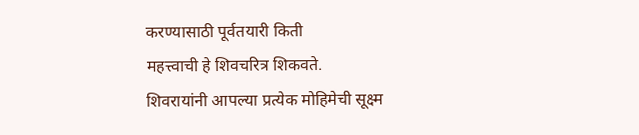करण्यासाठी पूर्वतयारी किती
महत्त्वाची हे शिवचरित्र शिकवते.
शिवरायांनी आपल्या प्रत्येक मोहिमेची सूक्ष्म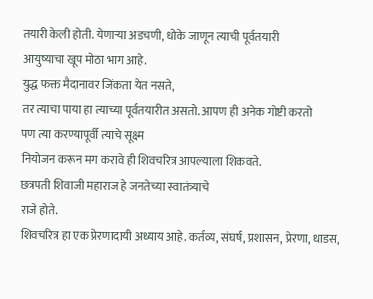तयारी केली होती. येणाऱ्या अडचणी, धोके जाणून त्याची पूर्वतयारी
आयुष्याचा खूप मोठा भाग आहे.
युद्ध फक्त मैदानावर जिंकता येत नसते,
तर त्याचा पाया हा त्याच्या पूर्वतयारीत असतो. आपण ही अनेक गोष्टी करतो
पण त्या करण्यापूर्वी त्याचे सूक्ष्म
नियोजन करून मग करावे ही शिवचरित्र आपल्याला शिकवते.
छत्रपती शिवाजी महाराज हे जनतेच्या स्वातंत्र्याचे
राजे होते.
शिवचरित्र हा एक प्रेरणादायी अध्याय आहे. कर्तव्य, संघर्ष, प्रशासन, प्रेरणा, धाडस,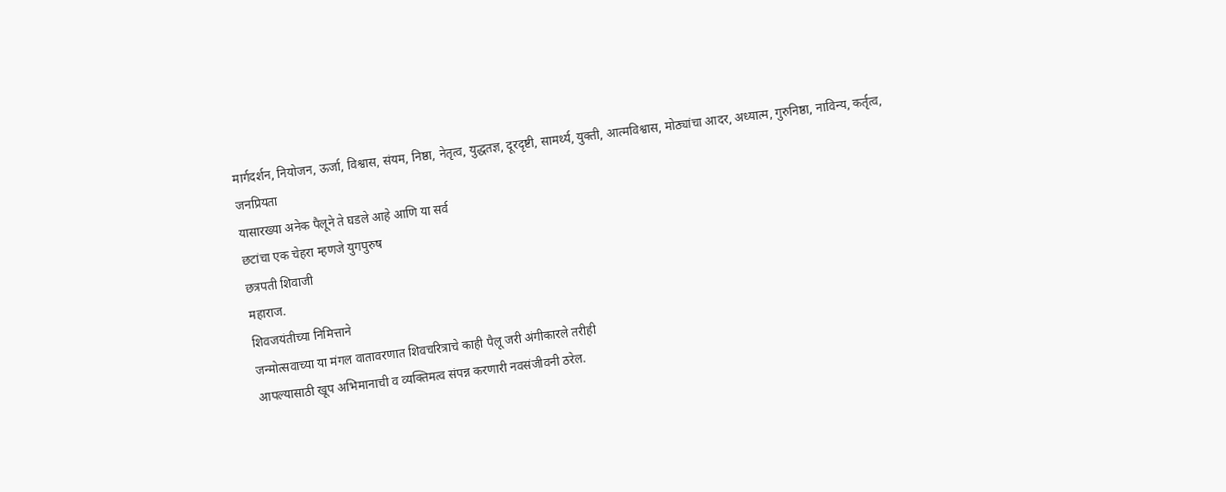मार्गदर्शन, नियोजन, ऊर्जा, विश्वास, संयम, निष्ठा, नेतृत्व, युद्धतज्ञ, दूरदृष्टी, सामर्थ्य, युक्ती, आत्मविश्वास, मोठ्यांचा आदर, अध्यात्म, गुरुनिष्ठा, नाविन्य, कर्तृत्व,
जनप्रियता
यासारख्या अनेक पैलूने ते घडले आहे आणि या सर्व
छटांचा एक चेहरा म्हणजे युगपुरुष
छत्रपती शिवाजी
महाराज.
शिवजयंतीच्या निमित्ताने
जन्मोत्सवाच्या या मंगल वातावरणात शिवचरित्राचे काही पैलू जरी अंगीकारले तरीही
आपल्यासाठी खूप अभिमानाची व व्यक्तिमत्व संपन्न करणारी नवसंजीवनी ठरेल.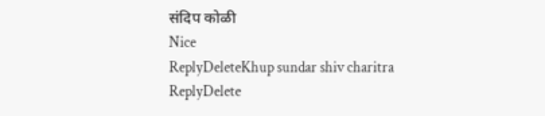संदिप कोळी
Nice
ReplyDeleteKhup sundar shiv charitra
ReplyDelete